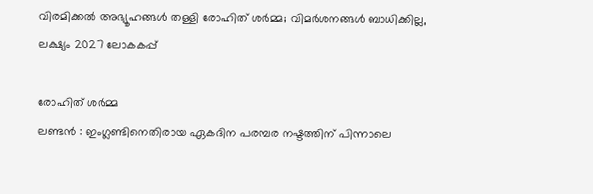വിരമിക്കൽ അഭ്യൂഹങ്ങൾ തള്ളി രോഹിത് ശർമ്മ; വിമർശനങ്ങൾ ബാധിക്കില്ല, ലക്ഷ്യം 2027 ലോകകപ്പ്

രോഹിത് ശർമ്മ
ലണ്ടൻ : ഇംഗ്ലണ്ടിനെതിരായ ഏകദിന പരമ്പര നഷ്ടത്തിന് പിന്നാലെ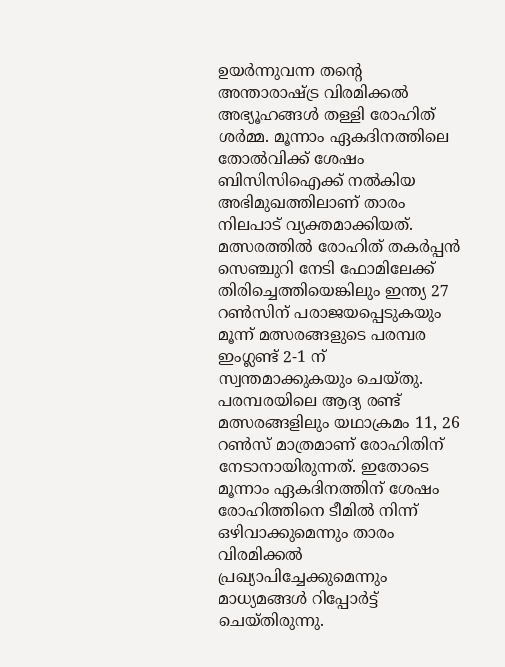ഉയർന്നുവന്ന തന്റെ അന്താരാഷ്ട്ര വിരമിക്കൽ അഭ്യൂഹങ്ങൾ തള്ളി രോഹിത് ശർമ്മ. മൂന്നാം ഏകദിനത്തിലെ തോൽവിക്ക് ശേഷം ബിസിസിഐക്ക് നൽകിയ അഭിമുഖത്തിലാണ് താരം നിലപാട് വ്യക്തമാക്കിയത്. മത്സരത്തിൽ രോഹിത് തകർപ്പൻ സെഞ്ചുറി നേടി ഫോമിലേക്ക് തിരിച്ചെത്തിയെങ്കിലും ഇന്ത്യ 27 റൺസിന് പരാജയപ്പെടുകയും മൂന്ന് മത്സരങ്ങളുടെ പരമ്പര ഇംഗ്ലണ്ട് 2-1 ന് സ്വന്തമാക്കുകയും ചെയ്തു.
പരമ്പരയിലെ ആദ്യ രണ്ട് മത്സരങ്ങളിലും യഥാക്രമം 11, 26 റൺസ് മാത്രമാണ് രോഹിതിന് നേടാനായിരുന്നത്. ഇതോടെ മൂന്നാം ഏകദിനത്തിന് ശേഷം രോഹിത്തിനെ ടീമിൽ നിന്ന് ഒഴിവാക്കുമെന്നും താരം വിരമിക്കൽ പ്രഖ്യാപിച്ചേക്കുമെന്നും മാധ്യമങ്ങൾ റിപ്പോർട്ട് ചെയ്തിരുന്നു.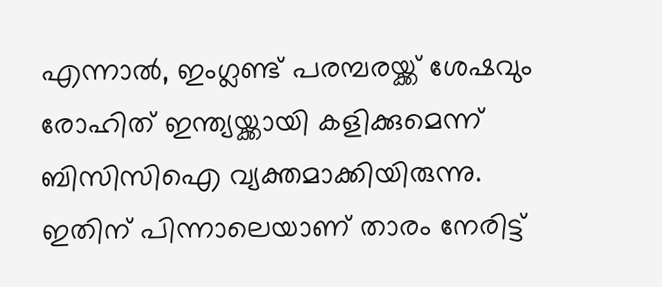എന്നാൽ, ഇംഗ്ലണ്ട് പരമ്പരയ്ക്ക് ശേഷവും രോഹിത് ഇന്ത്യയ്ക്കായി കളിക്കുമെന്ന് ബിസിസിഐ വ്യക്തമാക്കിയിരുന്നു. ഇതിന് പിന്നാലെയാണ് താരം നേരിട്ട്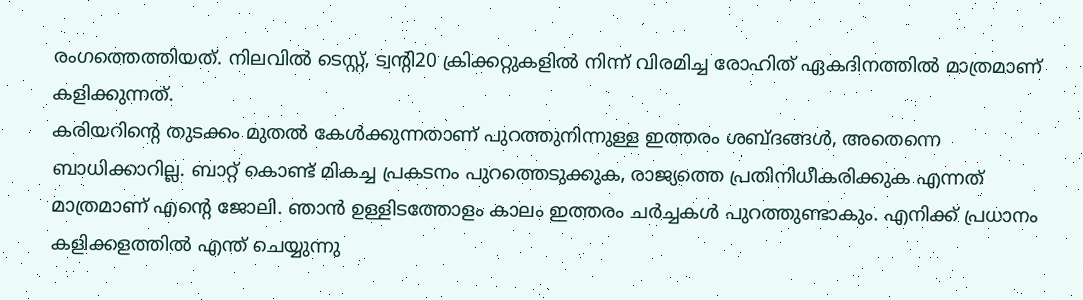രംഗത്തെത്തിയത്. നിലവിൽ ടെസ്റ്റ്, ട്വന്റി20 ക്രിക്കറ്റുകളിൽ നിന്ന് വിരമിച്ച രോഹിത് ഏകദിനത്തിൽ മാത്രമാണ് കളിക്കുന്നത്.
കരിയറിന്റെ തുടക്കം മുതൽ കേൾക്കുന്നതാണ് പുറത്തുനിന്നുള്ള ഇത്തരം ശബ്ദങ്ങൾ, അതെന്നെ ബാധിക്കാറില്ല. ബാറ്റ് കൊണ്ട് മികച്ച പ്രകടനം പുറത്തെടുക്കുക, രാജ്യത്തെ പ്രതിനിധീകരിക്കുക എന്നത് മാത്രമാണ് എന്റെ ജോലി. ഞാൻ ഉള്ളിടത്തോളം കാലം ഇത്തരം ചർച്ചകൾ പുറത്തുണ്ടാകും. എനിക്ക് പ്രധാനം കളിക്കളത്തിൽ എന്ത് ചെയ്യുന്നു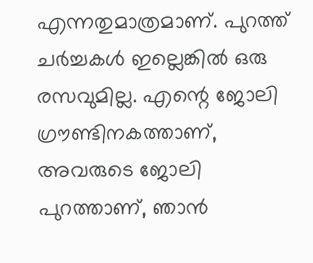എന്നതുമാത്രമാണ്. പുറത്ത് ചർച്ചകൾ ഇല്ലെങ്കിൽ ഒരു രസവുമില്ല. എന്റെ ജോലി ഗ്രൗണ്ടിനകത്താണ്, അവരുടെ ജോലി പുറത്താണ്, ഞാൻ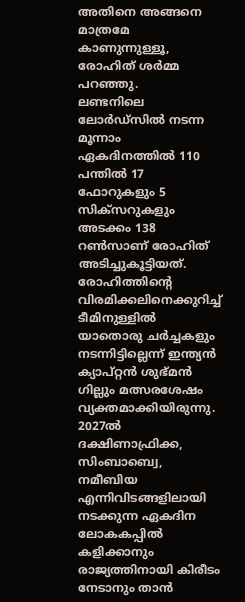അതിനെ അങ്ങനെ മാത്രമേ കാണുന്നുള്ളൂ, രോഹിത് ശർമ്മ പറഞ്ഞു.
ലണ്ടനിലെ ലോർഡ്സിൽ നടന്ന മൂന്നാം ഏകദിനത്തിൽ 110 പന്തിൽ 17 ഫോറുകളും 5 സിക്സറുകളും അടക്കം 138 റൺസാണ് രോഹിത് അടിച്ചുകൂട്ടിയത്. രോഹിത്തിന്റെ വിരമിക്കലിനെക്കുറിച്ച് ടീമിനുള്ളിൽ യാതൊരു ചർച്ചകളും നടന്നിട്ടില്ലെന്ന് ഇന്ത്യൻ ക്യാപ്റ്റൻ ശുഭ്മൻ ഗില്ലും മത്സരശേഷം വ്യക്തമാക്കിയിരുന്നു. 2027ൽ ദക്ഷിണാഫ്രിക്ക, സിംബാബ്വെ, നമീബിയ എന്നിവിടങ്ങളിലായി നടക്കുന്ന ഏകദിന ലോകകപ്പിൽ കളിക്കാനും രാജ്യത്തിനായി കിരീടം നേടാനും താൻ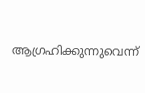ആഗ്രഹിക്കുന്നുവെന്ന്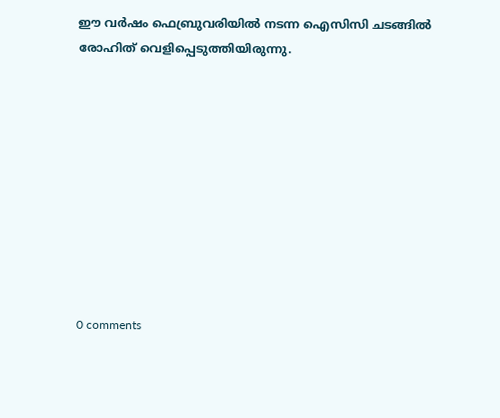ഈ വർഷം ഫെബ്രുവരിയിൽ നടന്ന ഐസിസി ചടങ്ങിൽ രോഹിത് വെളിപ്പെടുത്തിയിരുന്നു.










0 comments